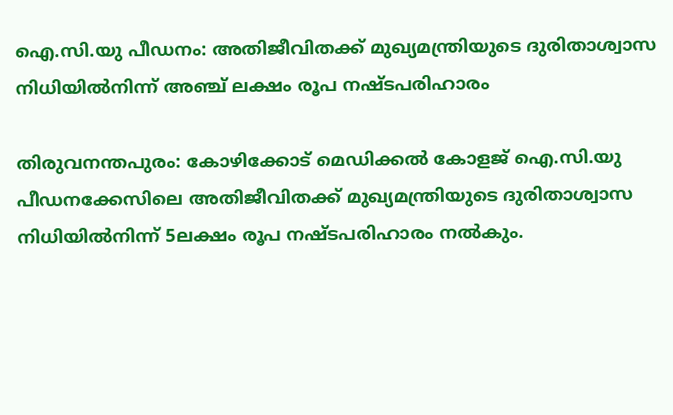ഐ.സി.യു പീഡനം: അതിജീവിതക്ക് മുഖ്യമന്ത്രിയുടെ ദുരിതാശ്വാസ നിധിയിൽനിന്ന് അഞ്ച് ലക്ഷം രൂപ നഷ്ടപരിഹാരം

തിരുവനന്തപുരം: കോഴിക്കോട് മെഡിക്കൽ കോളജ് ഐ.സി.യു പീഡനക്കേസിലെ അതിജീവിതക്ക് മുഖ്യമന്ത്രിയുടെ ദുരിതാശ്വാസ നിധിയിൽനിന്ന് 5ലക്ഷം രൂപ നഷ്ടപരിഹാരം നൽകും.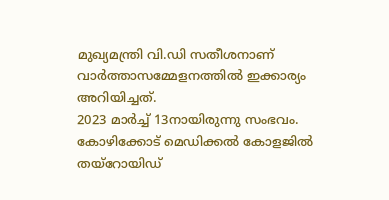മുഖ്യമന്ത്രി വി.ഡി സതീശനാണ് വാർത്താസമ്മേളനത്തിൽ ഇക്കാര്യം അറിയിച്ചത്.
2023 മാർച്ച് 13നായിരുന്നു സംഭവം. കോഴിക്കോട് മെഡിക്കൽ കോളജിൽ തയ്റോയിഡ്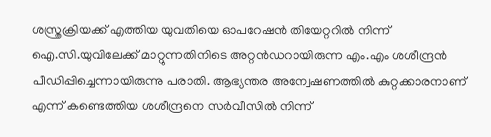ശസ്ത്രക്രിയക്ക് എത്തിയ യുവതിയെ ഓപറേഷൻ തിയേറ്ററിൽ നിന്ന് ഐ.സി.യുവിലേക്ക് മാറ്റുന്നതിനിടെ അറ്റൻഡറായിരുന്ന എം.എം ശശീന്ദ്രൻ പീഡിപ്പിച്ചെന്നായിരുന്നു പരാതി. ആഭ്യന്തര അന്വേഷണത്തിൽ കുറ്റക്കാരനാണ് എന്ന് കണ്ടെത്തിയ ശശീന്ദ്രനെ സർവീസിൽ നിന്ന്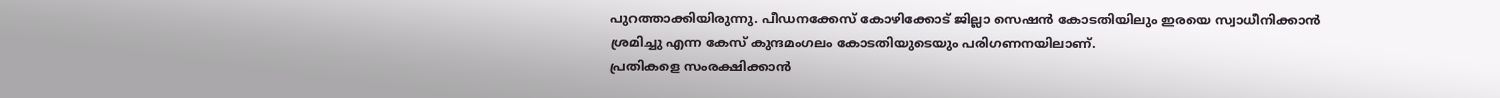പുറത്താക്കിയിരുന്നു. പീഡനക്കേസ് കോഴിക്കോട് ജില്ലാ സെഷൻ കോടതിയിലും ഇരയെ സ്വാധീനിക്കാൻ ശ്രമിച്ചു എന്ന കേസ് കുന്ദമംഗലം കോടതിയുടെയും പരിഗണനയിലാണ്.
പ്രതികളെ സംരക്ഷിക്കാൻ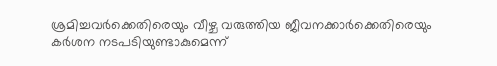ശ്രമിച്ചവർക്കെതിരെയും വീഴ്ച വരുത്തിയ ജീവനക്കാർക്കെതിരെയും കർശന നടപടിയുണ്ടാകുമെന്ന്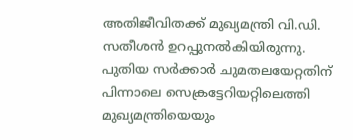അതിജീവിതക്ക് മുഖ്യമന്ത്രി വി.ഡി. സതീശൻ ഉറപ്പുനൽകിയിരുന്നു. പുതിയ സർക്കാർ ചുമതലയേറ്റതിന് പിന്നാലെ സെക്രട്ടേറിയറ്റിലെത്തി മുഖ്യമന്ത്രിയെയും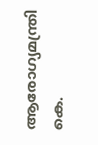ആരോഗ്യമന്ത്രി കെ.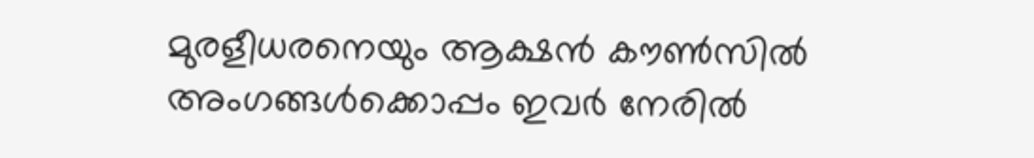മുരളീധരനെയും ആക്ഷൻ കൗൺസിൽ അംഗങ്ങൾക്കൊപ്പം ഇവർ നേരിൽ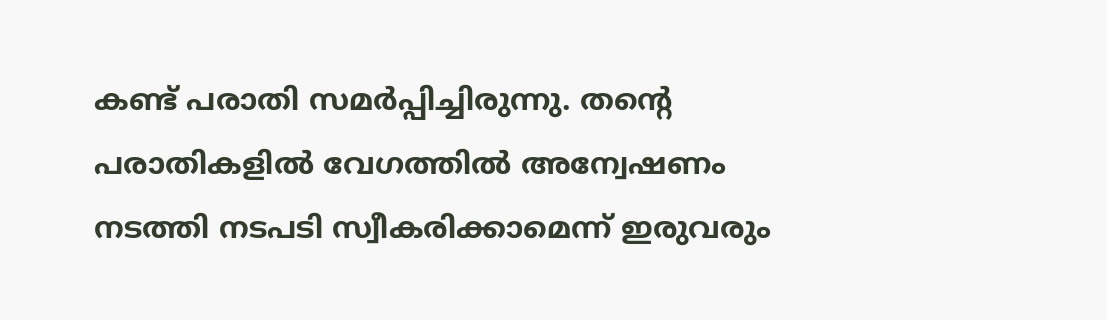കണ്ട് പരാതി സമർപ്പിച്ചിരുന്നു. തന്റെ പരാതികളിൽ വേഗത്തിൽ അന്വേഷണം നടത്തി നടപടി സ്വീകരിക്കാമെന്ന് ഇരുവരും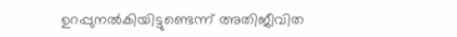ഉറപ്പുനൽകിയിട്ടുണ്ടെന്ന് അതിജീവിത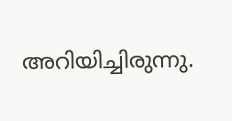അറിയിച്ചിരുന്നു.